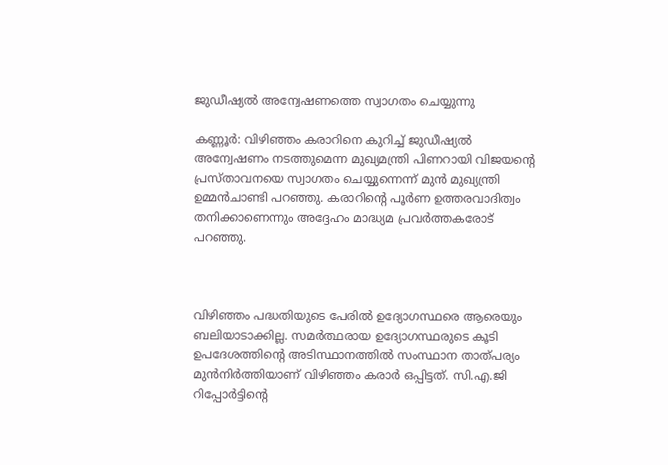ജുഡീഷ്യല്‍ അന്വേഷണത്തെ സ്വാഗതം ചെയ്യുന്നു

കണ്ണൂര്‍: വിഴിഞ്ഞം കരാറിനെ കുറിച്ച് ജുഡീഷ്യല്‍ അന്വേഷണം നടത്തുമെന്ന മുഖ്യമന്ത്രി പിണറായി വിജയന്റെ പ്രസ്താവനയെ സ്വാഗതം ചെയ്യുന്നെന്ന് മുന്‍ മുഖ്യന്ത്രി ഉമ്മന്‍ചാണ്ടി പറഞ്ഞു. കരാറിന്റെ പൂര്‍ണ ഉത്തരവാദിത്വം തനിക്കാണെന്നും അദ്ദേഹം മാദ്ധ്യമ പ്രവര്‍ത്തകരോട് പറഞ്ഞു.



വിഴിഞ്ഞം പദ്ധതിയുടെ പേരില്‍ ഉദ്യോഗസ്ഥരെ ആരെയും ബലിയാടാക്കില്ല. സമര്‍ത്ഥരായ ഉദ്യോഗസ്ഥരുടെ കൂടി ഉപദേശത്തിന്റെ അടിസ്ഥാനത്തില്‍ സംസ്ഥാന താത്പര്യം മുന്‍നിര്‍ത്തിയാണ് വിഴിഞ്ഞം കരാര്‍ ഒപ്പിട്ടത്. സി.എ.ജി റിപ്പോര്‍ട്ടിന്റെ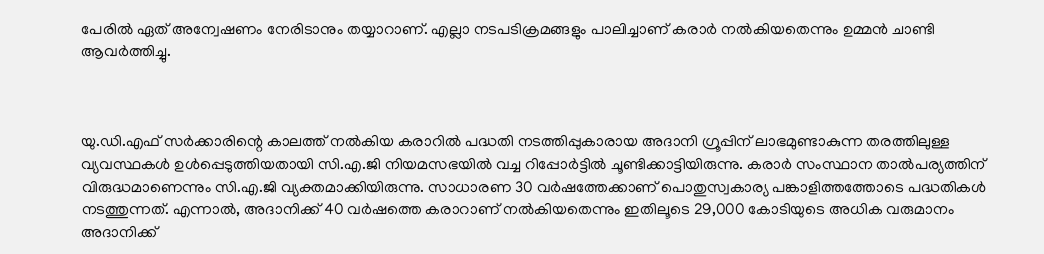പേരില്‍ ഏത് അന്വേഷണം നേരിടാനും തയ്യാറാണ്. എല്ലാ നടപടിക്രമങ്ങളും പാലിച്ചാണ് കരാര്‍ നല്‍കിയതെന്നും ഉമ്മന്‍ ചാണ്ടി ആവര്‍ത്തിച്ചു.



യു.ഡി.എഫ് സര്‍ക്കാരിന്റെ കാലത്ത് നല്‍കിയ കരാറില്‍ പദ്ധതി നടത്തിപ്പുകാരായ അദാനി ഗ്രൂപ്പിന് ലാഭമുണ്ടാകുന്ന തരത്തിലുള്ള വ്യവസ്ഥകള്‍ ഉള്‍പ്പെടുത്തിയതായി സി.എ.ജി നിയമസഭയില്‍ വച്ച റിപ്പോര്‍ട്ടില്‍ ചൂണ്ടിക്കാട്ടിയിരുന്നു. കരാര്‍ സംസ്ഥാന താല്‍പര്യത്തിന് വിരുദ്ധമാണെന്നും സി.എ.ജി വ്യക്തമാക്കിയിരുന്നു. സാധാരണ 30 വര്‍ഷത്തേക്കാണ് പൊതുസ്വകാര്യ പങ്കാളിത്തത്തോടെ പദ്ധതികള്‍ നടത്തുന്നത്. എന്നാല്‍, അദാനിക്ക് 40 വര്‍ഷത്തെ കരാറാണ് നല്‍കിയതെന്നും ഇതിലൂടെ 29,000 കോടിയുടെ അധിക വരുമാനം അദാനിക്ക്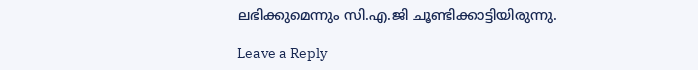ലഭിക്കുമെന്നും സി.എ.ജി ചൂണ്ടിക്കാട്ടിയിരുന്നു.

Leave a Reply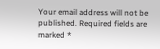Your email address will not be published. Required fields are marked *